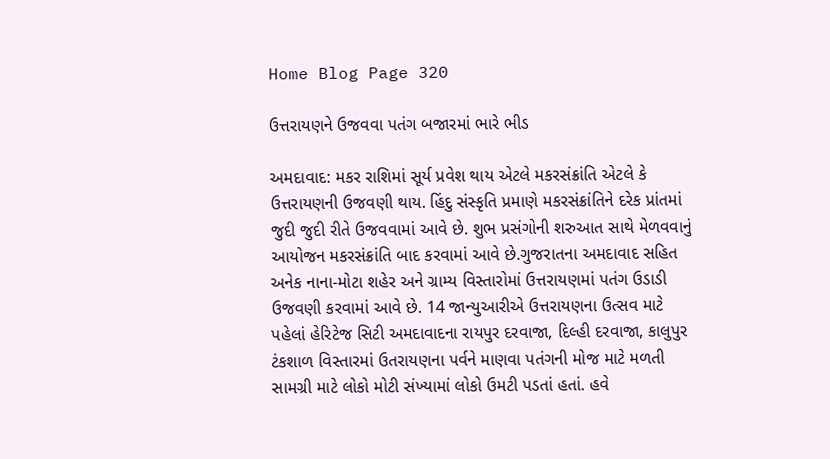Home Blog Page 320

ઉત્તરાયણને ઉજવવા પતંગ બજારમાં ભારે ભીડ

અમદાવાદ: મકર રાશિમાં સૂર્ય પ્રવેશ થાય એટલે મકરસંક્રાંતિ એટલે કે ઉત્તરાયણની ઉજવણી થાય. હિંદુ સંસ્કૃતિ પ્રમાણે મકરસંક્રાંતિને દરેક પ્રાંતમાં જુદી જુદી રીતે ઉજવવામાં આવે છે. શુભ પ્રસંગોની શરુઆત સાથે મેળવવાનું આયોજન મકરસંક્રાંતિ બાદ કરવામાં આવે છે.ગુજરાતના અમદાવાદ સહિત અનેક નાના-મોટા શહેર અને ગ્રામ્ય વિસ્તારોમાં ઉત્તરાયણમાં પતંગ ઉડાડી ઉજવણી કરવામાં આવે છે. 14 જાન્યુઆરીએ ઉત્તરાયણના ઉત્સવ માટે પહેલાં હેરિટેજ સિટી અમદાવાદના રાયપુર દરવાજા, દિલ્હી દરવાજા, કાલુપુર ટંકશાળ વિસ્તારમાં ઉતરાયણના પર્વને માણવા પતંગની મોજ માટે મળતી સામગ્રી માટે લોકો મોટી સંખ્યામાં લોકો ઉમટી પડતાં હતાં. હવે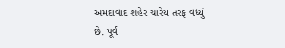અમદાવાદ શહેર ચારેય તરફ વધ્યું છે. પૂર્વ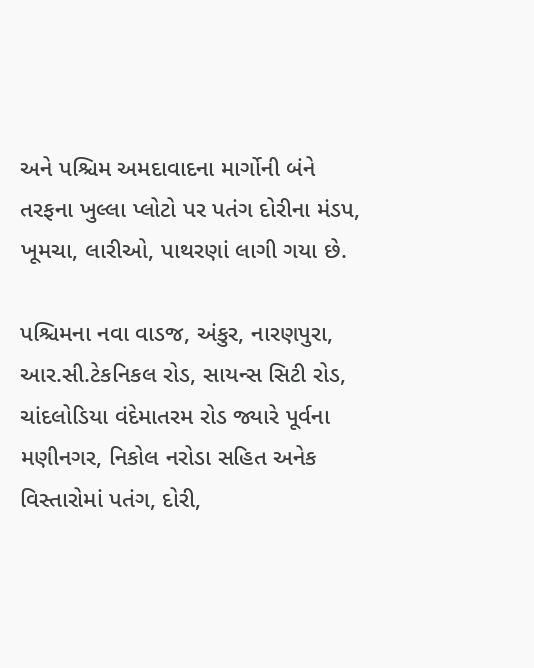અને પશ્ચિમ અમદાવાદના માર્ગોની બંને તરફના ખુલ્લા પ્લોટો પર પતંગ દોરીના મંડપ, ખૂમચા, લારીઓ, પાથરણાં લાગી ગયા છે.

પશ્ચિમના નવા વાડજ, અંકુર, નારણપુરા, આર.સી.ટેકનિકલ રોડ, સાયન્સ સિટી રોડ, ચાંદલોડિયા વંદેમાતરમ રોડ જ્યારે પૂર્વના મણીનગર, નિકોલ નરોડા સહિત અનેક વિસ્તારોમાં પતંગ, દોરી,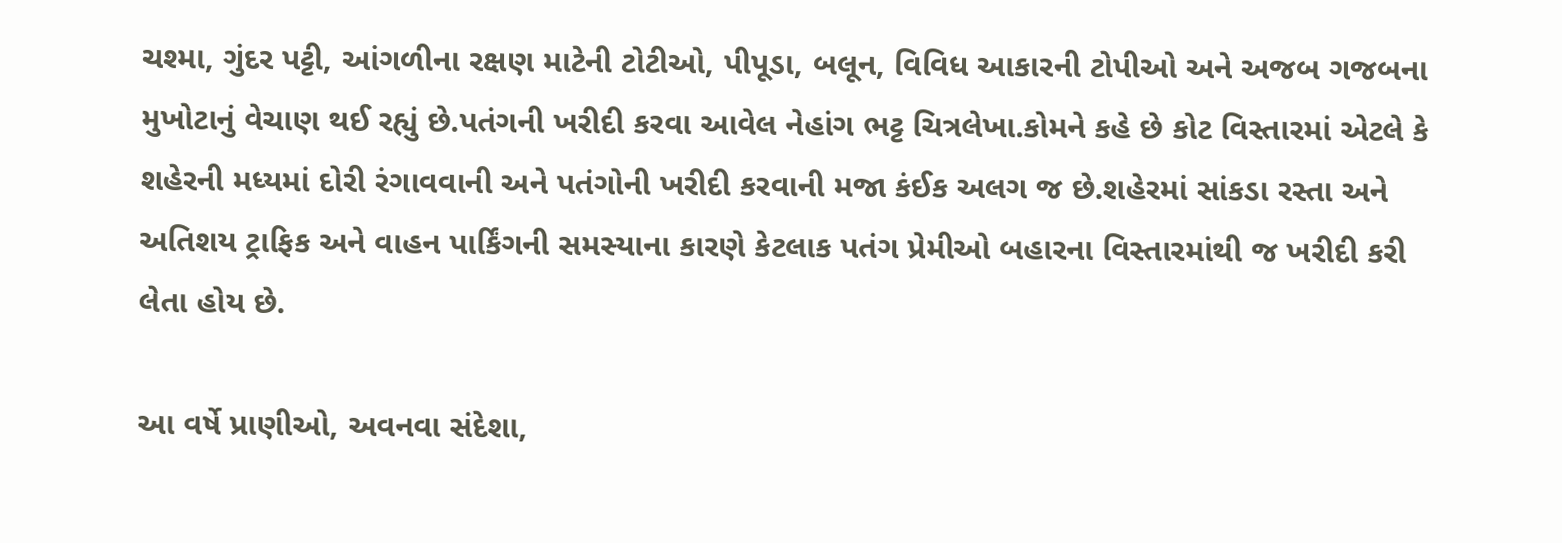ચશ્મા, ગુંદર પટ્ટી, આંગળીના રક્ષણ માટેની ટોટીઓ, પીપૂડા, બલૂન, વિવિધ આકારની ટોપીઓ અને અજબ ગજબના મુખોટાનું વેચાણ થઈ રહ્યું છે.પતંગની ખરીદી કરવા આવેલ નેહાંગ ભટ્ટ ચિત્રલેખા.કોમને કહે છે કોટ વિસ્તારમાં એટલે કે શહેરની મધ્યમાં દોરી રંગાવવાની અને પતંગોની ખરીદી કરવાની મજા કંઈક અલગ જ છે.શહેરમાં સાંકડા રસ્તા અને અતિશય ટ્રાફિક અને વાહન પાર્કિંગની સમસ્યાના કારણે કેટલાક પતંગ પ્રેમીઓ બહારના વિસ્તારમાંથી જ ખરીદી કરી લેતા હોય છે.

આ વર્ષે પ્રાણીઓ, અવનવા સંદેશા,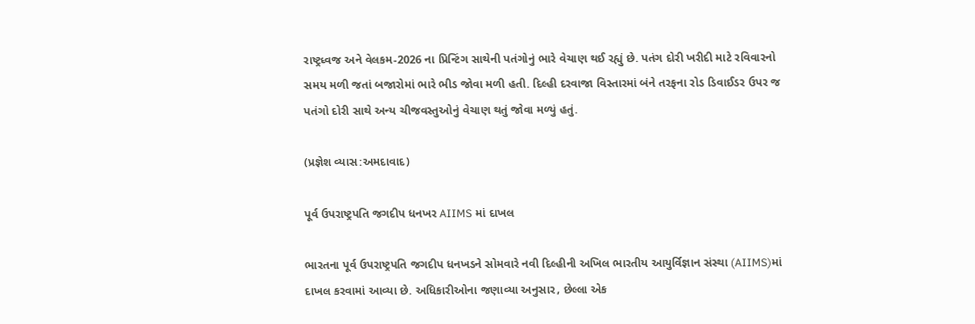રાષ્ટ્રધ્વજ અને વેલકમ-2026 ના પ્રિન્ટિંગ સાથેની પતંગોનું ભારે વેચાણ થઈ રહ્યું છે. પતંગ દોરી ખરીદી માટે રવિવારનો સમય મળી જતાં બજારોમાં ભારે ભીડ જોવા મળી હતી. દિલ્હી દરવાજા વિસ્તારમાં બંને તરફના રોડ ડિવાઈડર ઉપર જ પતંગો દોરી સાથે અન્ય ચીજવસ્તુઓનું વેચાણ થતું જોવા મળ્યું હતું.

(પ્રજ્ઞેશ વ્યાસ:અમદાવાદ)

પૂર્વ ઉપરાષ્ટ્રપતિ જગદીપ ધનખર AIIMS માં દાખલ

ભારતના પૂર્વ ઉપરાષ્ટ્રપતિ જગદીપ ધનખડને સોમવારે નવી દિલ્હીની અખિલ ભારતીય આયુર્વિજ્ઞાન સંસ્થા (AIIMS)માં દાખલ કરવામાં આવ્યા છે. અધિકારીઓના જણાવ્યા અનુસાર, છેલ્લા એક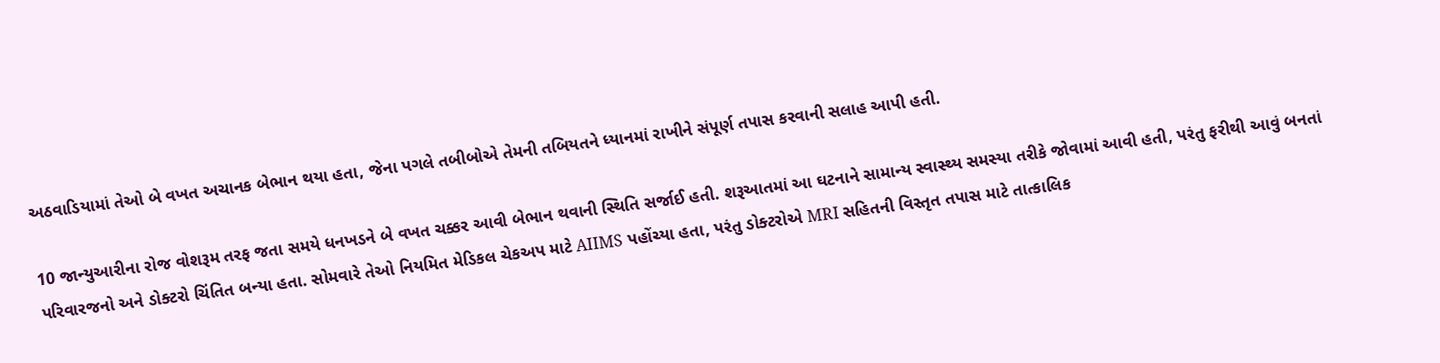અઠવાડિયામાં તેઓ બે વખત અચાનક બેભાન થયા હતા, જેના પગલે તબીબોએ તેમની તબિયતને ધ્યાનમાં રાખીને સંપૂર્ણ તપાસ કરવાની સલાહ આપી હતી.

10 જાન્યુઆરીના રોજ વોશરૂમ તરફ જતા સમયે ધનખડને બે વખત ચક્કર આવી બેભાન થવાની સ્થિતિ સર્જાઈ હતી. શરૂઆતમાં આ ઘટનાને સામાન્ય સ્વાસ્થ્ય સમસ્યા તરીકે જોવામાં આવી હતી, પરંતુ ફરીથી આવું બનતાં પરિવારજનો અને ડોક્ટરો ચિંતિત બન્યા હતા. સોમવારે તેઓ નિયમિત મેડિકલ ચેકઅપ માટે AIIMS પહોંચ્યા હતા, પરંતુ ડોક્ટરોએ MRI સહિતની વિસ્તૃત તપાસ માટે તાત્કાલિક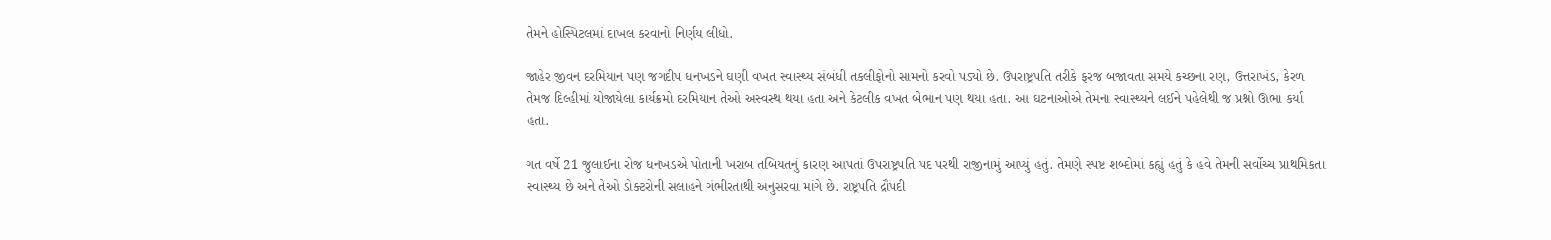તેમને હોસ્પિટલમાં દાખલ કરવાનો નિર્ણય લીધો.

જાહેર જીવન દરમિયાન પણ જગદીપ ધનખડને ઘણી વખત સ્વાસ્થ્ય સંબંધી તકલીફોનો સામનો કરવો પડ્યો છે. ઉપરાષ્ટ્રપતિ તરીકે ફરજ બજાવતા સમયે કચ્છના રણ, ઉત્તરાખંડ, કેરળ તેમજ દિલ્હીમાં યોજાયેલા કાર્યક્રમો દરમિયાન તેઓ અસ્વસ્થ થયા હતા અને કેટલીક વખત બેભાન પણ થયા હતા. આ ઘટનાઓએ તેમના સ્વાસ્થ્યને લઈને પહેલેથી જ પ્રશ્નો ઊભા કર્યા હતા.

ગત વર્ષે 21 જુલાઈના રોજ ધનખડએ પોતાની ખરાબ તબિયતનું કારણ આપતાં ઉપરાષ્ટ્રપતિ પદ પરથી રાજીનામું આપ્યું હતું. તેમણે સ્પષ્ટ શબ્દોમાં કહ્યું હતું કે હવે તેમની સર્વોચ્ચ પ્રાથમિકતા સ્વાસ્થ્ય છે અને તેઓ ડોક્ટરોની સલાહને ગંભીરતાથી અનુસરવા માંગે છે. રાષ્ટ્રપતિ દ્રૌપદી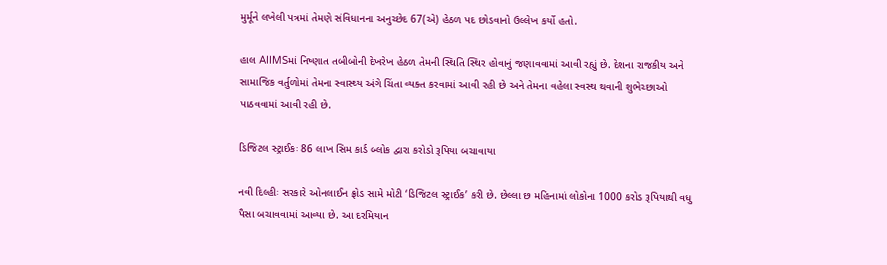મુર્મૂને લખેલી પત્રમાં તેમણે સંવિધાનના અનુચ્છેદ 67(એ) હેઠળ પદ છોડવાનો ઉલ્લેખ કર્યો હતો.

હાલ AIIMSમાં નિષ્ણાત તબીબોની દેખરેખ હેઠળ તેમની સ્થિતિ સ્થિર હોવાનું જણાવવામાં આવી રહ્યું છે. દેશના રાજકીય અને સામાજિક વર્તુળોમાં તેમના સ્વાસ્થ્ય અંગે ચિંતા વ્યક્ત કરવામાં આવી રહી છે અને તેમના વહેલા સ્વસ્થ થવાની શુભેચ્છાઓ પાઠવવામાં આવી રહી છે.

ડિજિટલ સ્ટ્રાઈકઃ 86 લાખ સિમ કાર્ડ બ્લોક દ્વારા કરોડો રૂપિયા બચાવાયા

નવી દિલ્હીઃ સરકારે ઓનલાઈન ફ્રોડ સામે મોટી ‘ડિજિટલ સ્ટ્રાઈક’ કરી છે. છેલ્લા છ મહિનામાં લોકોના 1000 કરોડ રૂપિયાથી વધુ પૈસા બચાવવામાં આવ્યા છે. આ દરમિયાન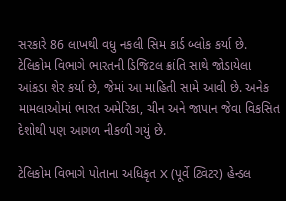સરકારે 86 લાખથી વધુ નકલી સિમ કાર્ડ બ્લોક કર્યા છે. ટેલિકોમ વિભાગે ભારતની ડિજિટલ ક્રાંતિ સાથે જોડાયેલા આંકડા શેર કર્યા છે, જેમાં આ માહિતી સામે આવી છે. અનેક મામલાઓમાં ભારત અમેરિકા, ચીન અને જાપાન જેવા વિકસિત દેશોથી પણ આગળ નીકળી ગયું છે.

ટેલિકોમ વિભાગે પોતાના અધિકૃત X (પૂર્વે ટ્વિટર) હેન્ડલ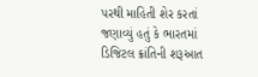પરથી માહિતી શેર કરતાં જણાવ્યું હતું કે ભારતમાં ડિજિટલ ક્રાંતિની શરૂઆત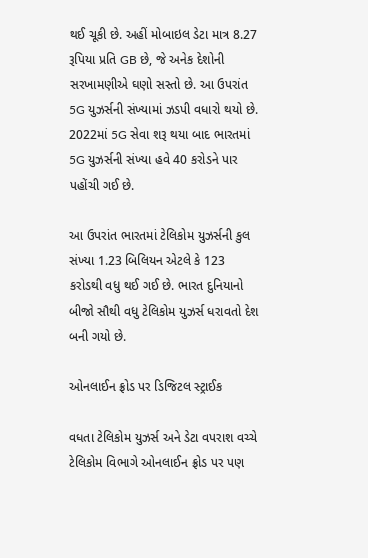થઈ ચૂકી છે. અહીં મોબાઇલ ડેટા માત્ર 8.27 રૂપિયા પ્રતિ GB છે, જે અનેક દેશોની સરખામણીએ ઘણો સસ્તો છે. આ ઉપરાંત 5G યુઝર્સની સંખ્યામાં ઝડપી વધારો થયો છે. 2022માં 5G સેવા શરૂ થયા બાદ ભારતમાં 5G યુઝર્સની સંખ્યા હવે 40 કરોડને પાર પહોંચી ગઈ છે.

આ ઉપરાંત ભારતમાં ટેલિકોમ યુઝર્સની કુલ સંખ્યા 1.23 બિલિયન એટલે કે 123 કરોડથી વધુ થઈ ગઈ છે. ભારત દુનિયાનો બીજો સૌથી વધુ ટેલિકોમ યુઝર્સ ધરાવતો દેશ બની ગયો છે.

ઓનલાઈન ફ્રોડ પર ડિજિટલ સ્ટ્રાઈક

વધતા ટેલિકોમ યુઝર્સ અને ડેટા વપરાશ વચ્ચે ટેલિકોમ વિભાગે ઓનલાઈન ફ્રોડ પર પણ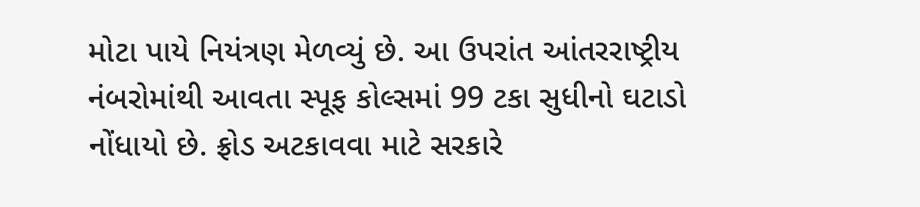મોટા પાયે નિયંત્રણ મેળવ્યું છે. આ ઉપરાંત આંતરરાષ્ટ્રીય નંબરોમાંથી આવતા સ્પૂફ કોલ્સમાં 99 ટકા સુધીનો ઘટાડો નોંધાયો છે. ફ્રોડ અટકાવવા માટે સરકારે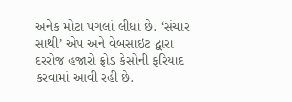અનેક મોટા પગલાં લીધા છે. ‘સંચાર સાથી’ એપ અને વેબસાઇટ દ્વારા દરરોજ હજારો ફ્રોડ કેસોની ફરિયાદ કરવામાં આવી રહી છે.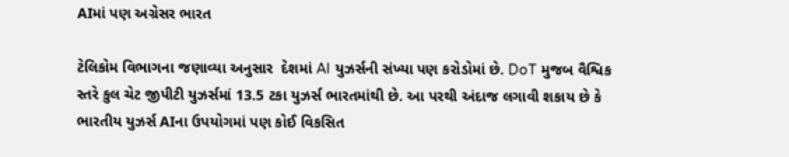AIમાં પણ અગ્રેસર ભારત

ટેલિકોમ વિભાગના જણાવ્યા અનુસાર  દેશમાં AI યુઝર્સની સંખ્યા પણ કરોડોમાં છે. DoT મુજબ વૈશ્વિક સ્તરે કુલ ચેટ જીપીટી યુઝર્સમાં 13.5 ટકા યુઝર્સ ભારતમાંથી છે. આ પરથી અંદાજ લગાવી શકાય છે કે ભારતીય યુઝર્સ AIના ઉપયોગમાં પણ કોઈ વિકસિત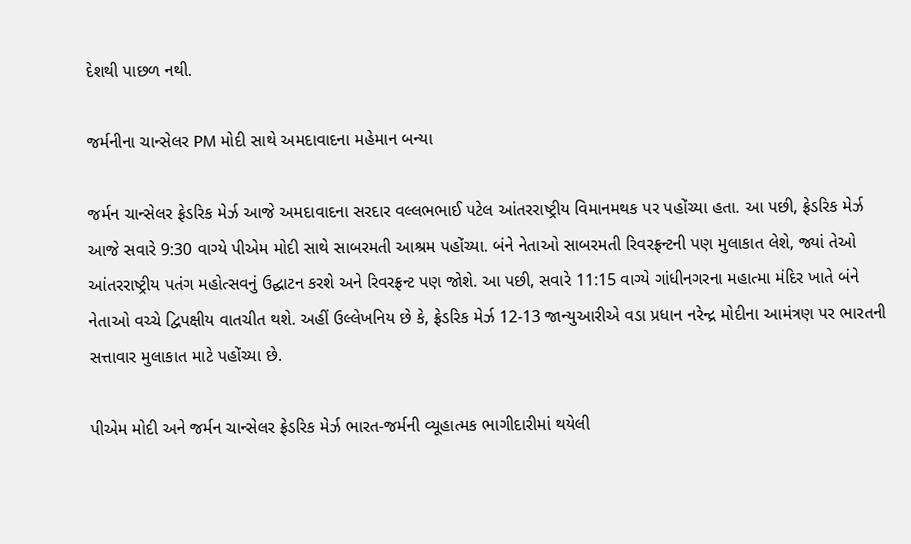દેશથી પાછળ નથી.

જર્મનીના ચાન્સેલર PM મોદી સાથે અમદાવાદના મહેમાન બન્યા

જર્મન ચાન્સેલર ફ્રેડરિક મેર્ઝ આજે અમદાવાદના સરદાર વલ્લભભાઈ પટેલ આંતરરાષ્ટ્રીય વિમાનમથક પર પહોંચ્યા હતા. આ પછી, ફ્રેડરિક મેર્ઝ આજે સવારે 9:30 વાગ્યે પીએમ મોદી સાથે સાબરમતી આશ્રમ પહોંચ્યા. બંને નેતાઓ સાબરમતી રિવરફ્રન્ટની પણ મુલાકાત લેશે, જ્યાં તેઓ આંતરરાષ્ટ્રીય પતંગ મહોત્સવનું ઉદ્ઘાટન કરશે અને રિવરફ્રન્ટ પણ જોશે. આ પછી, સવારે 11:15 વાગ્યે ગાંધીનગરના મહાત્મા મંદિર ખાતે બંને નેતાઓ વચ્ચે દ્વિપક્ષીય વાતચીત થશે. અહીં ઉલ્લેખનિય છે કે, ફ્રેડરિક મેર્ઝ 12-13 જાન્યુઆરીએ વડા પ્રધાન નરેન્દ્ર મોદીના આમંત્રણ પર ભારતની સત્તાવાર મુલાકાત માટે પહોંચ્યા છે.

પીએમ મોદી અને જર્મન ચાન્સેલર ફ્રેડરિક મેર્ઝ ભારત-જર્મની વ્યૂહાત્મક ભાગીદારીમાં થયેલી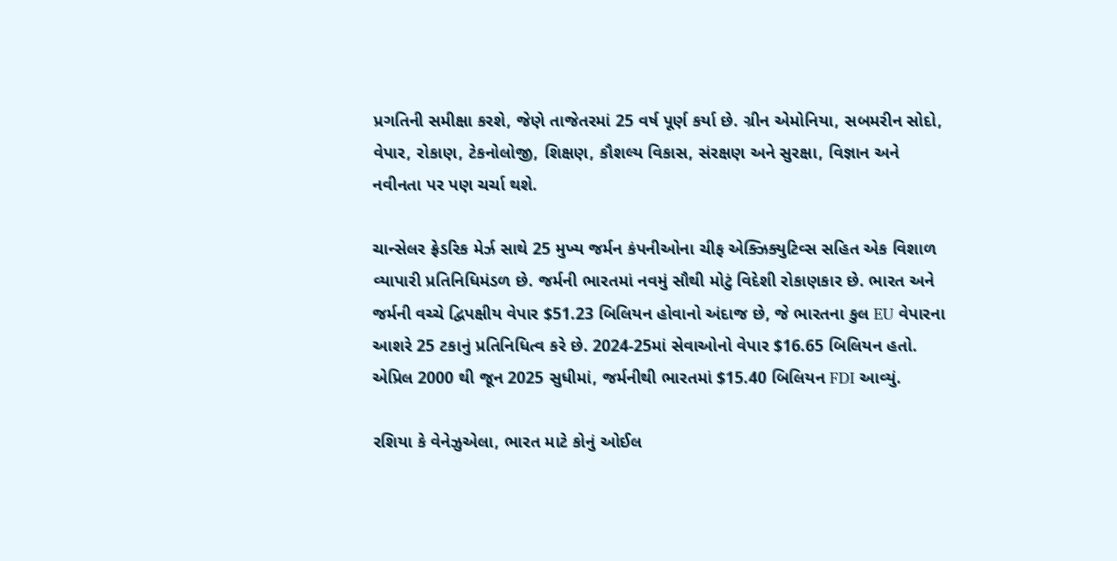પ્રગતિની સમીક્ષા કરશે, જેણે તાજેતરમાં 25 વર્ષ પૂર્ણ કર્યા છે. ગ્રીન એમોનિયા, સબમરીન સોદો, વેપાર, રોકાણ, ટેકનોલોજી, શિક્ષણ, કૌશલ્ય વિકાસ, સંરક્ષણ અને સુરક્ષા, વિજ્ઞાન અને નવીનતા પર પણ ચર્ચા થશે.

ચાન્સેલર ફ્રેડરિક મેર્ઝ સાથે 25 મુખ્ય જર્મન કંપનીઓના ચીફ એક્ઝિક્યુટિવ્સ સહિત એક વિશાળ વ્યાપારી પ્રતિનિધિમંડળ છે. જર્મની ભારતમાં નવમું સૌથી મોટું વિદેશી રોકાણકાર છે. ભારત અને જર્મની વચ્ચે દ્વિપક્ષીય વેપાર $51.23 બિલિયન હોવાનો અંદાજ છે, જે ભારતના કુલ EU વેપારના આશરે 25 ટકાનું પ્રતિનિધિત્વ કરે છે. 2024-25માં સેવાઓનો વેપાર $16.65 બિલિયન હતો. એપ્રિલ 2000 થી જૂન 2025 સુધીમાં, જર્મનીથી ભારતમાં $15.40 બિલિયન FDI આવ્યું.

રશિયા કે વેનેઝુએલા, ભારત માટે કોનું ઓઈલ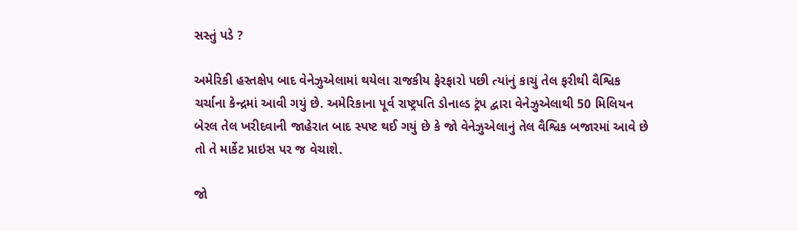સસ્તું પડે ?

અમેરિકી હસ્તક્ષેપ બાદ વેનેઝુએલામાં થયેલા રાજકીય ફેરફારો પછી ત્યાંનું કાચું તેલ ફરીથી વૈશ્વિક ચર્ચાના કેન્દ્રમાં આવી ગયું છે. અમેરિકાના પૂર્વ રાષ્ટ્રપતિ ડોનાલ્ડ ટ્રંપ દ્વારા વેનેઝુએલાથી 50 મિલિયન બેરલ તેલ ખરીદવાની જાહેરાત બાદ સ્પષ્ટ થઈ ગયું છે કે જો વેનેઝુએલાનું તેલ વૈશ્વિક બજારમાં આવે છે તો તે માર્કેટ પ્રાઇસ પર જ વેચાશે.

જો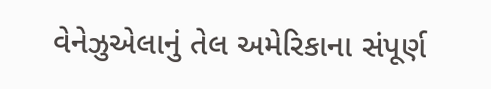વેનેઝુએલાનું તેલ અમેરિકાના સંપૂર્ણ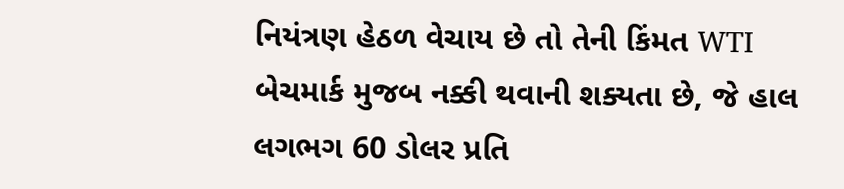નિયંત્રણ હેઠળ વેચાય છે તો તેની કિંમત WTI બેચમાર્ક મુજબ નક્કી થવાની શક્યતા છે, જે હાલ લગભગ 60 ડોલર પ્રતિ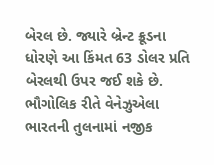બેરલ છે. જ્યારે બ્રેન્ટ ક્રૂડના ધોરણે આ કિંમત 63 ડોલર પ્રતિ બેરલથી ઉપર જઈ શકે છે. ભૌગોલિક રીતે વેનેઝુએલા ભારતની તુલનામાં નજીક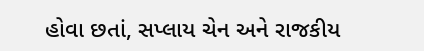હોવા છતાં, સપ્લાય ચેન અને રાજકીય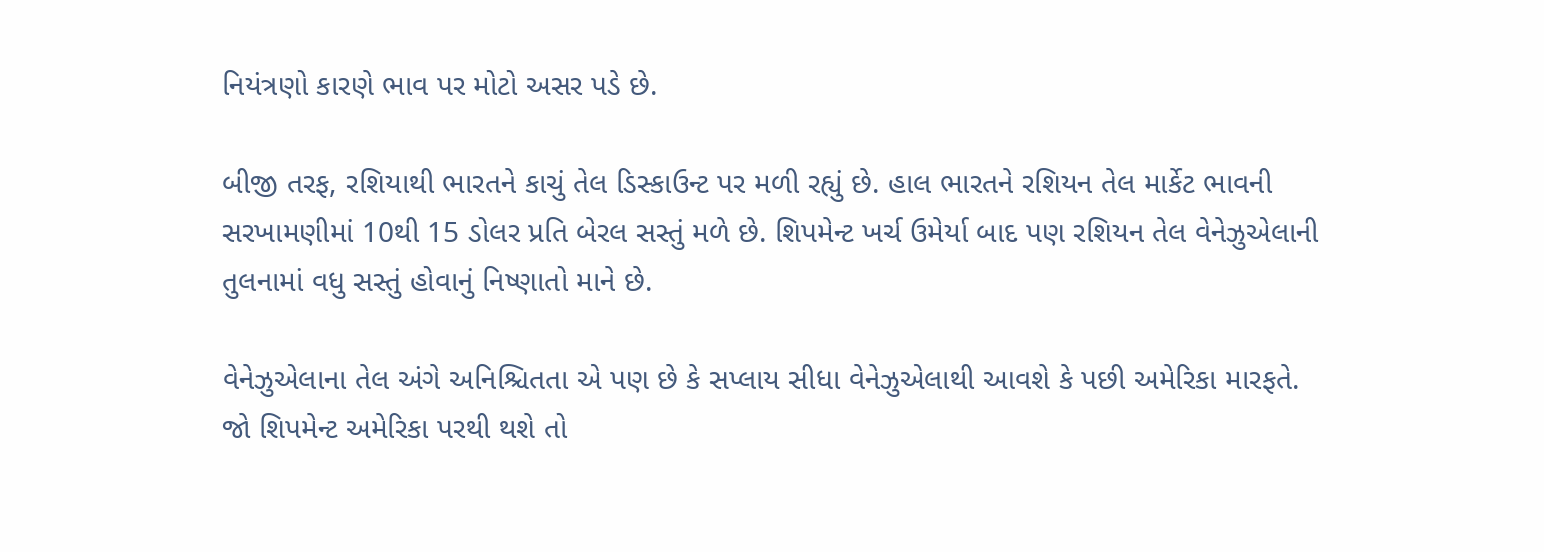નિયંત્રણો કારણે ભાવ પર મોટો અસર પડે છે.

બીજી તરફ, રશિયાથી ભારતને કાચું તેલ ડિસ્કાઉન્ટ પર મળી રહ્યું છે. હાલ ભારતને રશિયન તેલ માર્કેટ ભાવની સરખામણીમાં 10થી 15 ડોલર પ્રતિ બેરલ સસ્તું મળે છે. શિપમેન્ટ ખર્ચ ઉમેર્યા બાદ પણ રશિયન તેલ વેનેઝુએલાની તુલનામાં વધુ સસ્તું હોવાનું નિષ્ણાતો માને છે.

વેનેઝુએલાના તેલ અંગે અનિશ્ચિતતા એ પણ છે કે સપ્લાય સીધા વેનેઝુએલાથી આવશે કે પછી અમેરિકા મારફતે. જો શિપમેન્ટ અમેરિકા પરથી થશે તો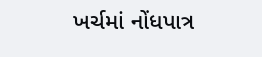ખર્ચમાં નોંધપાત્ર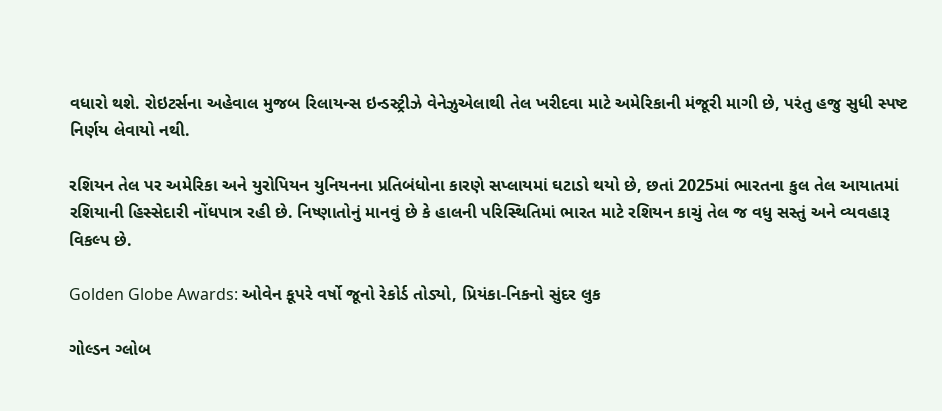વધારો થશે. રોઇટર્સના અહેવાલ મુજબ રિલાયન્સ ઇન્ડસ્ટ્રીઝે વેનેઝુએલાથી તેલ ખરીદવા માટે અમેરિકાની મંજૂરી માગી છે, પરંતુ હજુ સુધી સ્પષ્ટ નિર્ણય લેવાયો નથી.

રશિયન તેલ પર અમેરિકા અને યુરોપિયન યુનિયનના પ્રતિબંધોના કારણે સપ્લાયમાં ઘટાડો થયો છે, છતાં 2025માં ભારતના કુલ તેલ આયાતમાં રશિયાની હિસ્સેદારી નોંધપાત્ર રહી છે. નિષ્ણાતોનું માનવું છે કે હાલની પરિસ્થિતિમાં ભારત માટે રશિયન કાચું તેલ જ વધુ સસ્તું અને વ્યવહારૂ વિકલ્પ છે.

Golden Globe Awards: ઓવેન કૂપરે વર્ષો જૂનો રેકોર્ડ તોડ્યો, પ્રિયંકા-નિકનો સુંદર લુક

ગોલ્ડન ગ્લોબ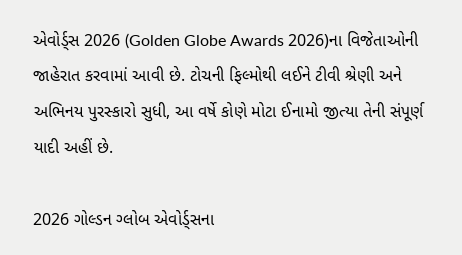એવોર્ડ્સ 2026 (Golden Globe Awards 2026)ના વિજેતાઓની જાહેરાત કરવામાં આવી છે. ટોચની ફિલ્મોથી લઈને ટીવી શ્રેણી અને અભિનય પુરસ્કારો સુધી, આ વર્ષે કોણે મોટા ઈનામો જીત્યા તેની સંપૂર્ણ યાદી અહીં છે.

2026 ગોલ્ડન ગ્લોબ એવોર્ડ્સના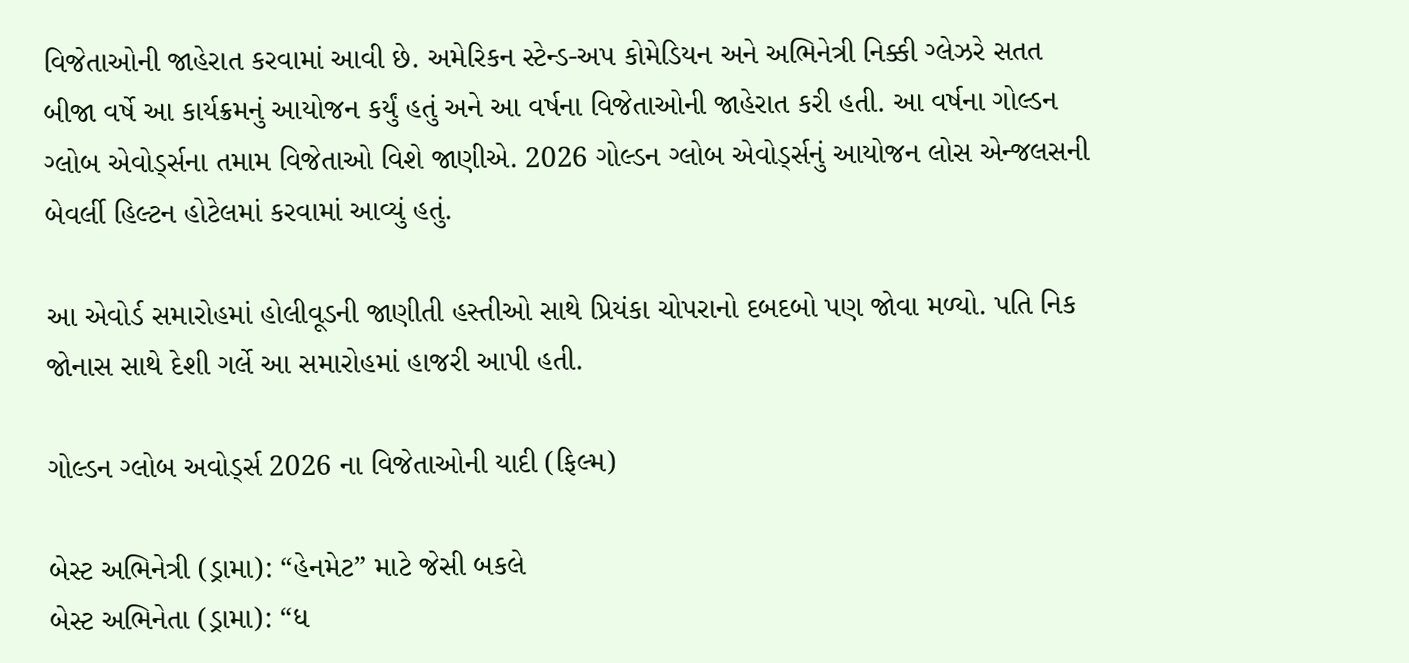વિજેતાઓની જાહેરાત કરવામાં આવી છે. અમેરિકન સ્ટેન્ડ-અપ કોમેડિયન અને અભિનેત્રી નિક્કી ગ્લેઝરે સતત બીજા વર્ષે આ કાર્યક્રમનું આયોજન કર્યું હતું અને આ વર્ષના વિજેતાઓની જાહેરાત કરી હતી. આ વર્ષના ગોલ્ડન ગ્લોબ એવોર્ડ્સના તમામ વિજેતાઓ વિશે જાણીએ. 2026 ગોલ્ડન ગ્લોબ એવોર્ડ્સનું આયોજન લોસ એન્જલસની બેવર્લી હિલ્ટન હોટેલમાં કરવામાં આવ્યું હતું.

આ એવોર્ડ સમારોહમાં હોલીવૂડની જાણીતી હસ્તીઓ સાથે પ્રિયંકા ચોપરાનો દબદબો પણ જોવા મળ્યો. પતિ નિક જોનાસ સાથે દેશી ગર્લે આ સમારોહમાં હાજરી આપી હતી.

ગોલ્ડન ગ્લોબ અવોર્ડ્સ 2026 ના વિજેતાઓની યાદી (ફિલ્મ)

બેસ્ટ અભિનેત્રી (ડ્રામા): “હેનમેટ” માટે જેસી બકલે
બેસ્ટ અભિનેતા (ડ્રામા): “ધ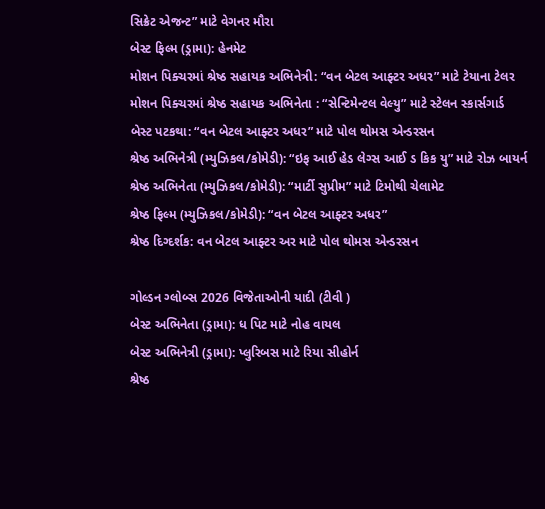સિક્રેટ એજન્ટ” માટે વેગનર મૌરા
બેસ્ટ ફિલ્મ (ડ્રામા): હેનમેટ
મોશન પિક્ચરમાં શ્રેષ્ઠ સહાયક અભિનેત્રી: “વન બેટલ આફ્ટર અધર” માટે ટેયાના ટેલર
મોશન પિક્ચરમાં શ્રેષ્ઠ સહાયક અભિનેતા : “સેન્ટિમેન્ટલ વેલ્યુ” માટે સ્ટેલન સ્કાર્સગાર્ડ
બેસ્ટ પટકથા: “વન બેટલ આફ્ટર અધર” માટે પોલ થોમસ એન્ડરસન
શ્રેષ્ઠ અભિનેત્રી (મ્યુઝિકલ/કોમેડી): “ઇફ આઈ હેડ લેગ્સ આઈ ડ કિક યુ” માટે રોઝ બાયર્ન
શ્રેષ્ઠ અભિનેતા (મ્યુઝિકલ/કોમેડી): “માર્ટી સુપ્રીમ” માટે ટિમોથી ચેલામેટ
શ્રેષ્ઠ ફિલ્મ (મ્યુઝિકલ/કોમેડી): “વન બેટલ આફ્ટર અધર”
શ્રેષ્ઠ દિગ્દર્શક: વન બેટલ આફ્ટર અર માટે પોલ થોમસ એન્ડરસન

ગોલ્ડન ગ્લોબ્સ 2026 વિજેતાઓની યાદી (ટીવી )
બેસ્ટ અભિનેતા (ડ્રામા): ધ પિટ માટે નોહ વાયલ
બેસ્ટ અભિનેત્રી (ડ્રામા): પ્લુરિબસ માટે રિયા સીહોર્ન
શ્રેષ્ઠ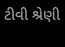ટીવી શ્રેણી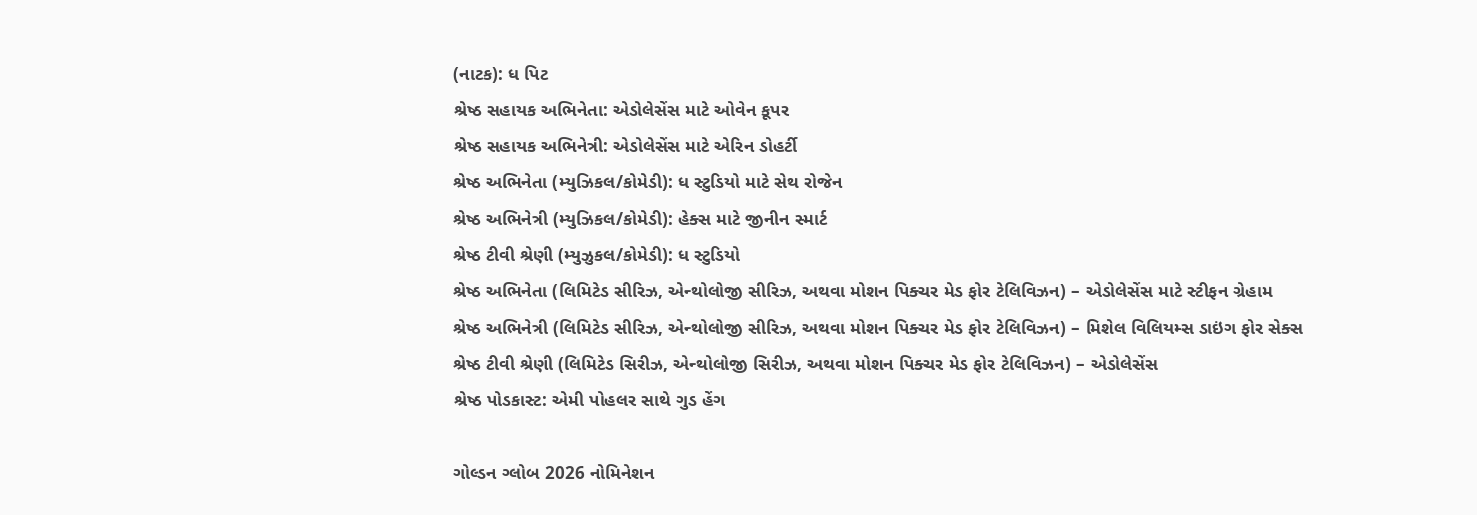(નાટક): ધ પિટ
શ્રેષ્ઠ સહાયક અભિનેતા: એડોલેસેંસ માટે ઓવેન કૂપર
શ્રેષ્ઠ સહાયક અભિનેત્રી: એડોલેસેંસ માટે એરિન ડોહર્ટી
શ્રેષ્ઠ અભિનેતા (મ્યુઝિકલ/કોમેડી): ધ સ્ટુડિયો માટે સેથ રોજેન
શ્રેષ્ઠ અભિનેત્રી (મ્યુઝિકલ/કોમેડી): હેક્સ માટે જીનીન સ્માર્ટ
શ્રેષ્ઠ ટીવી શ્રેણી (મ્યુઝુકલ/કોમેડી): ધ સ્ટુડિયો
શ્રેષ્ઠ અભિનેતા (લિમિટેડ સીરિઝ, એન્થોલોજી સીરિઝ, અથવા મોશન પિક્ચર મેડ ફોર ટેલિવિઝન) – એડોલેસેંસ માટે સ્ટીફન ગ્રેહામ
શ્રેષ્ઠ અભિનેત્રી (લિમિટેડ સીરિઝ, એન્થોલોજી સીરિઝ, અથવા મોશન પિક્ચર મેડ ફોર ટેલિવિઝન) – મિશેલ વિલિયમ્સ ડાઇંગ ફોર સેક્સ
શ્રેષ્ઠ ટીવી શ્રેણી (લિમિટેડ સિરીઝ, એન્થોલોજી સિરીઝ, અથવા મોશન પિક્ચર મેડ ફોર ટેલિવિઝન) – એડોલેસેંસ
શ્રેષ્ઠ પોડકાસ્ટ: એમી પોહલર સાથે ગુડ હેંગ

ગોલ્ડન ગ્લોબ 2026 નોમિનેશન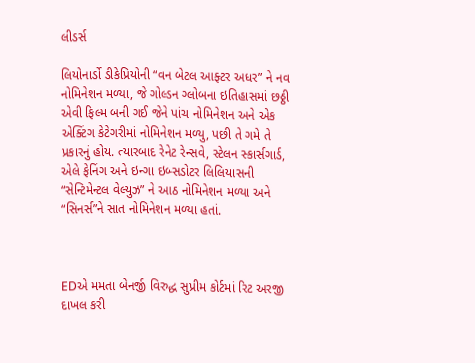લીડર્સ

લિયોનાર્ડો ડીકેપ્રિયોની “વન બેટલ આફ્ટર અધર” ને નવ નોમિનેશન મળ્યા, જે ગોલ્ડન ગ્લોબના ઇતિહાસમાં છઠ્ઠી એવી ફિલ્મ બની ગઈ જેને પાંચ નોમિનેશન અને એક એક્ટિંગ કેટેગરીમાં નોમિનેશન મળ્યુ, પછી તે ગમે તે પ્રકારનું હોય. ત્યારબાદ રેનેટ રેન્સવે, સ્ટેલન સ્કાર્સગાર્ડ, એલે ફેનિંગ અને ઇન્ગા ઇબ્સડોટર લિલિયાસની “સેન્ટિમેન્ટલ વેલ્યુઝ” ને આઠ નોમિનેશન મળ્યા અને “સિનર્સ”ને સાત નોમિનેશન મળ્યા હતાં.



EDએ મમતા બેનર્જી વિરુદ્ધ સુપ્રીમ કોર્ટમાં રિટ અરજી દાખલ કરી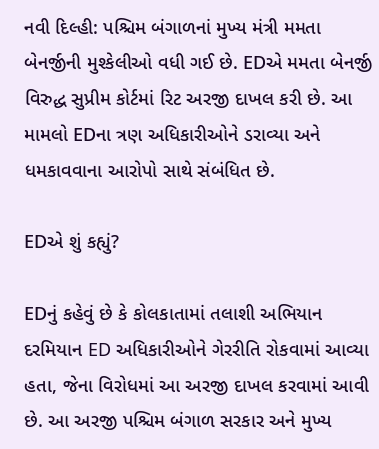નવી દિલ્હી: પશ્ચિમ બંગાળનાં મુખ્ય મંત્રી મમતા બેનર્જીની મુશ્કેલીઓ વધી ગઈ છે. EDએ મમતા બેનર્જી વિરુદ્ધ સુપ્રીમ કોર્ટમાં રિટ અરજી દાખલ કરી છે. આ મામલો EDના ત્રણ અધિકારીઓને ડરાવ્યા અને ધમકાવવાના આરોપો સાથે સંબંધિત છે.

EDએ શું કહ્યું?

EDનું કહેવું છે કે કોલકાતામાં તલાશી અભિયાન દરમિયાન ED અધિકારીઓને ગેરરીતિ રોકવામાં આવ્યા હતા, જેના વિરોધમાં આ અરજી દાખલ કરવામાં આવી છે. આ અરજી પશ્ચિમ બંગાળ સરકાર અને મુખ્ય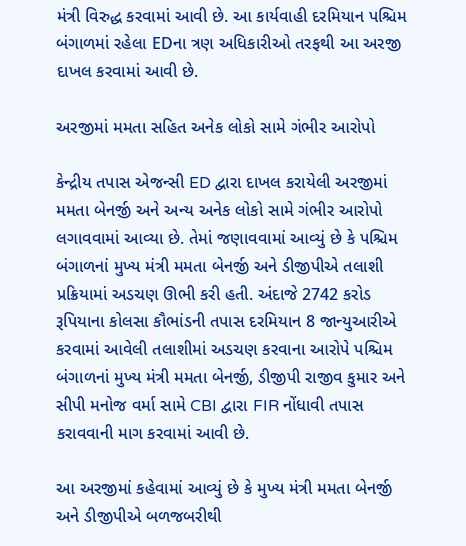મંત્રી વિરુદ્ધ કરવામાં આવી છે. આ કાર્યવાહી દરમિયાન પશ્ચિમ બંગાળમાં રહેલા EDના ત્રણ અધિકારીઓ તરફથી આ અરજી દાખલ કરવામાં આવી છે.

અરજીમાં મમતા સહિત અનેક લોકો સામે ગંભીર આરોપો

કેન્દ્રીય તપાસ એજન્સી ED દ્વારા દાખલ કરાયેલી અરજીમાં મમતા બેનર્જી અને અન્ય અનેક લોકો સામે ગંભીર આરોપો લગાવવામાં આવ્યા છે. તેમાં જણાવવામાં આવ્યું છે કે પશ્ચિમ બંગાળનાં મુખ્ય મંત્રી મમતા બેનર્જી અને ડીજીપીએ તલાશી પ્રક્રિયામાં અડચણ ઊભી કરી હતી. અંદાજે 2742 કરોડ રૂપિયાના કોલસા કૌભાંડની તપાસ દરમિયાન 8 જાન્યુઆરીએ કરવામાં આવેલી તલાશીમાં અડચણ કરવાના આરોપે પશ્ચિમ બંગાળનાં મુખ્ય મંત્રી મમતા બેનર્જી, ડીજીપી રાજીવ કુમાર અને સીપી મનોજ વર્મા સામે CBI દ્વારા FIR નોંધાવી તપાસ કરાવવાની માગ કરવામાં આવી છે.

આ અરજીમાં કહેવામાં આવ્યું છે કે મુખ્ય મંત્રી મમતા બેનર્જી અને ડીજીપીએ બળજબરીથી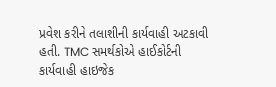પ્રવેશ કરીને તલાશીની કાર્યવાહી અટકાવી હતી. TMC સમર્થકોએ હાઈકોર્ટની કાર્યવાહી હાઇજેક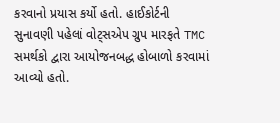કરવાનો પ્રયાસ કર્યો હતો. હાઈકોર્ટની સુનાવણી પહેલાં વોટ્સએપ ગ્રુપ મારફતે TMC સમર્થકો દ્વારા આયોજનબદ્ધ હોબાળો કરવામાં આવ્યો હતો.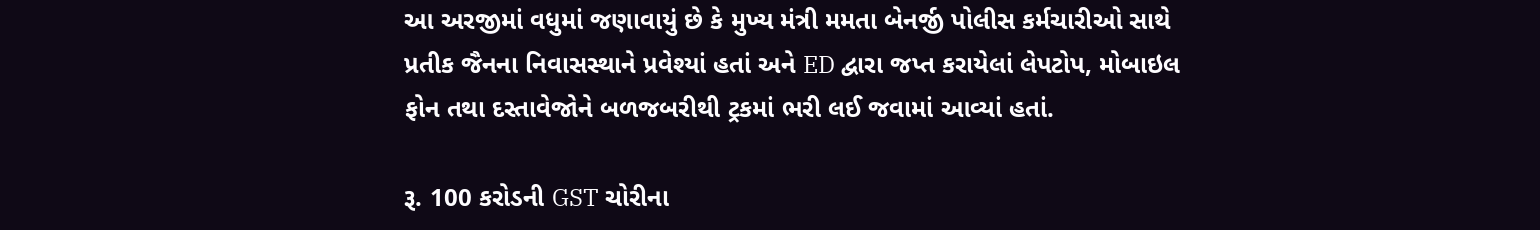આ અરજીમાં વધુમાં જણાવાયું છે કે મુખ્ય મંત્રી મમતા બેનર્જી પોલીસ કર્મચારીઓ સાથે પ્રતીક જૈનના નિવાસસ્થાને પ્રવેશ્યાં હતાં અને ED દ્વારા જપ્ત કરાયેલાં લેપટોપ, મોબાઇલ ફોન તથા દસ્તાવેજોને બળજબરીથી ટ્રકમાં ભરી લઈ જવામાં આવ્યાં હતાં.

રૂ. 100 કરોડની GST ચોરીના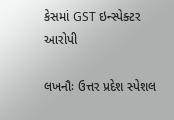કેસમાં GST ઇન્સ્પેક્ટર આરોપી

લખનૌઃ ઉત્તર પ્રદેશ સ્પેશલ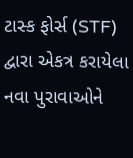ટાસ્ક ફોર્સ (STF) દ્વારા એકત્ર કરાયેલા નવા પુરાવાઓને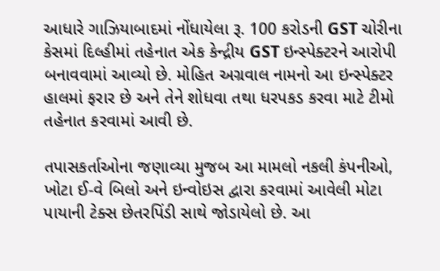આધારે ગાઝિયાબાદમાં નોંધાયેલા રૂ. 100 કરોડની GST ચોરીના કેસમાં દિલ્હીમાં તહેનાત એક કેન્દ્રીય GST ઇન્સ્પેક્ટરને આરોપી બનાવવામાં આવ્યો છે. મોહિત અગ્રવાલ નામનો આ ઇન્સ્પેક્ટર હાલમાં ફરાર છે અને તેને શોધવા તથા ધરપકડ કરવા માટે ટીમો તહેનાત કરવામાં આવી છે.

તપાસકર્તાઓના જણાવ્યા મુજબ આ મામલો નકલી કંપનીઓ, ખોટા ઈ-વે બિલો અને ઇન્વોઇસ દ્વારા કરવામાં આવેલી મોટા પાયાની ટેક્સ છેતરપિંડી સાથે જોડાયેલો છે. આ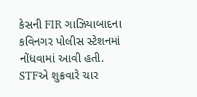કેસની FIR ગાઝિયાબાદના કવિનગર પોલીસ સ્ટેશનમાં નોંધવામાં આવી હતી. STFએ શુક્રવારે ચાર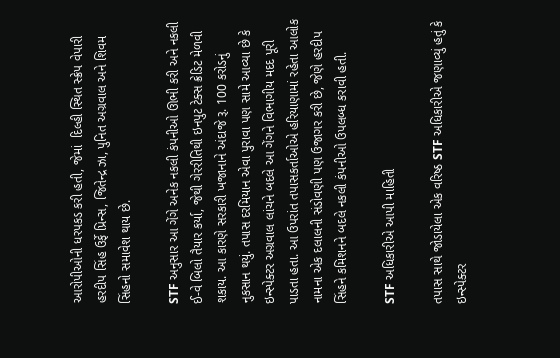આરોપીઓની ધરપકડ કરી હતી, જેમાં  દિલ્હી સ્થિત સ્ક્રેપ વેપારી હરદીપ સિંહ ઉર્ફે પ્રિન્સ, જિતેન્દ્ર ઝા, પુનિત અગ્રવાલ અને શિવમ સિંહનો સમાવેશ થાય છે.

STF અનુસાર આ ગેંગે અનેક નકલી કંપનીઓ ઊભી કરી અને નકલી ઈ-વે બિલો તૈયાર કર્યા, જેથી ગેરરીતિથી ઇનપુટ ટેક્સ ક્રેડિટ મેળવી શકાય. આ કારણે સરકારી ખજાનાને અંદાજે રૂ. 100 કરોડનું નુકસાન થયું. તપાસ દરમિયાન એવા પુરાવા પણ સામે આવ્યા છે કે ઇન્સ્પેક્ટર અગ્રવાલ લાંચને બદલે આ ગેંગને વિભાગીય મદદ પૂરી પાડતા હતા. આ ઉપરાંત તપાસકર્તાઓએ હરિયાણામાં રહેતા આલોક નામના એક દલાલની સંડોવણી પણ ઉજાગર કરી છે, જેણે હરદીપ સિંહને કમિશનને બદલે નકલી કંપનીઓ ઉપલબ્ધ કરાવી હતી.

STF અધિકારીએ આપી માહિતી

તપાસ સાથે જોડાયેલા એક વરિષ્ઠ STF અધિકારીએ જણાવ્યું હતું કે ઇન્સ્પેક્ટર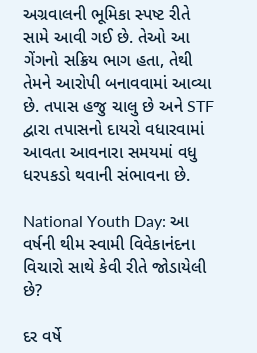અગ્રવાલની ભૂમિકા સ્પષ્ટ રીતે સામે આવી ગઈ છે. તેઓ આ ગેંગનો સક્રિય ભાગ હતા, તેથી તેમને આરોપી બનાવવામાં આવ્યા છે. તપાસ હજુ ચાલુ છે અને STF દ્વારા તપાસનો દાયરો વધારવામાં આવતા આવનારા સમયમાં વધુ ધરપકડો થવાની સંભાવના છે.

National Youth Day: આ વર્ષની થીમ સ્વામી વિવેકાનંદના વિચારો સાથે કેવી રીતે જોડાયેલી છે?

દર વર્ષે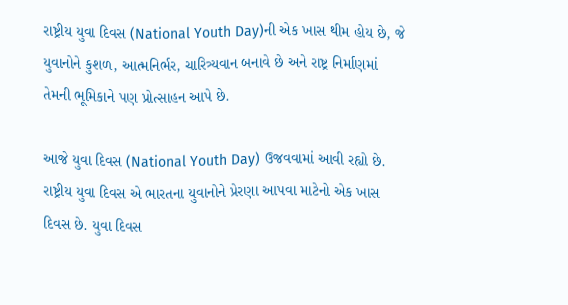રાષ્ટ્રીય યુવા દિવસ (National Youth Day)ની એક ખાસ થીમ હોય છે, જે યુવાનોને કુશળ, આત્મનિર્ભર, ચારિત્ર્યવાન બનાવે છે અને રાષ્ટ્ર નિર્માણમાં તેમની ભૂમિકાને પણ પ્રોત્સાહન આપે છે.

આજે યુવા દિવસ (National Youth Day) ઉજવવામાં આવી રહ્યો છે. રાષ્ટ્રીય યુવા દિવસ એ ભારતના યુવાનોને પ્રેરણા આપવા માટેનો એક ખાસ દિવસ છે. યુવા દિવસ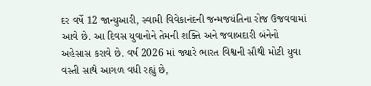દર વર્ષે 12 જાન્યુઆરી, સ્વામી વિવેકાનંદની જન્મજયંતિના રોજ ઉજવવામાં આવે છે. આ દિવસ યુવાનોને તેમની શક્તિ અને જવાબદારી બંનેનો અહેસાસ કરાવે છે. વર્ષ 2026 માં જ્યારે ભારત વિશ્વની સૌથી મોટી યુવા વસ્તી સાથે આગળ વધી રહ્યું છે,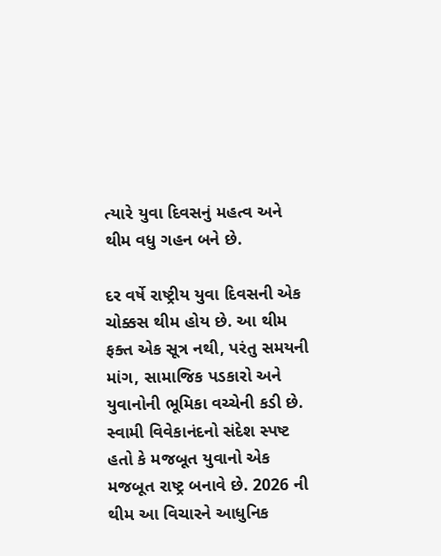ત્યારે યુવા દિવસનું મહત્વ અને થીમ વધુ ગહન બને છે.

દર વર્ષે રાષ્ટ્રીય યુવા દિવસની એક ચોક્કસ થીમ હોય છે. આ થીમ ફક્ત એક સૂત્ર નથી, પરંતુ સમયની માંગ, સામાજિક પડકારો અને યુવાનોની ભૂમિકા વચ્ચેની કડી છે. સ્વામી વિવેકાનંદનો સંદેશ સ્પષ્ટ હતો કે મજબૂત યુવાનો એક મજબૂત રાષ્ટ્ર બનાવે છે. 2026 ની થીમ આ વિચારને આધુનિક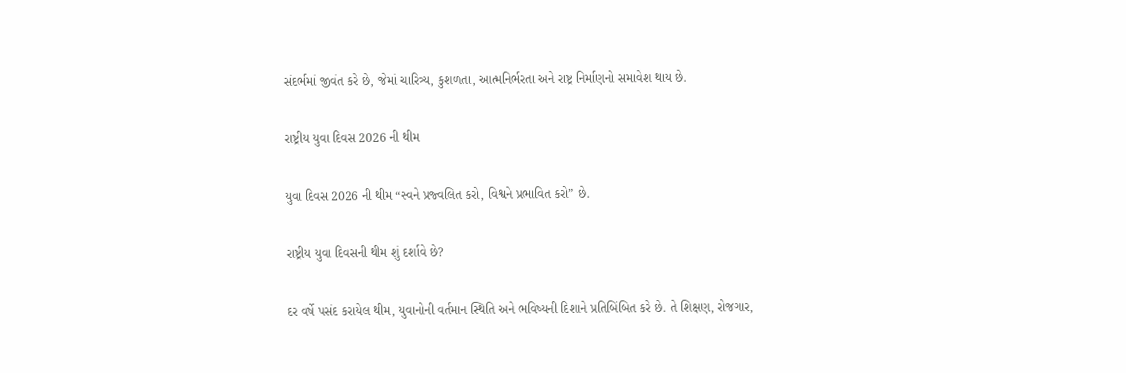સંદર્ભમાં જીવંત કરે છે, જેમાં ચારિત્ર્ય, કુશળતા, આત્મનિર્ભરતા અને રાષ્ટ્ર નિર્માણનો સમાવેશ થાય છે.

રાષ્ટ્રીય યુવા દિવસ 2026 ની થીમ

યુવા દિવસ 2026 ની થીમ “સ્વને પ્રજ્વલિત કરો, વિશ્વને પ્રભાવિત કરો” છે.

રાષ્ટ્રીય યુવા દિવસની થીમ શું દર્શાવે છે?

દર વર્ષે પસંદ કરાયેલ થીમ, યુવાનોની વર્તમાન સ્થિતિ અને ભવિષ્યની દિશાને પ્રતિબિંબિત કરે છે. તે શિક્ષણ, રોજગાર,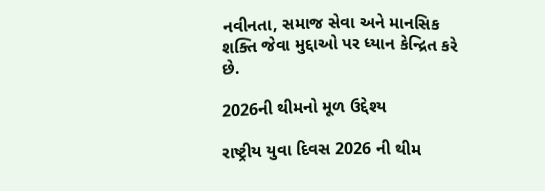નવીનતા, સમાજ સેવા અને માનસિક શક્તિ જેવા મુદ્દાઓ પર ધ્યાન કેન્દ્રિત કરે છે.

2026ની થીમનો મૂળ ઉદ્દેશ્ય

રાષ્ટ્રીય યુવા દિવસ 2026 ની થીમ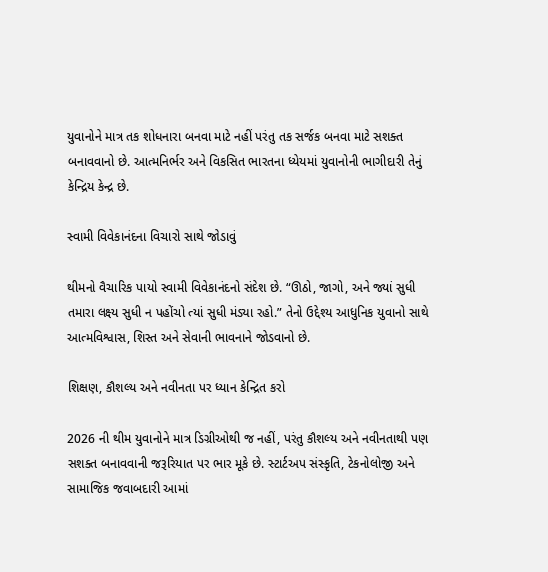યુવાનોને માત્ર તક શોધનારા બનવા માટે નહીં પરંતુ તક સર્જક બનવા માટે સશક્ત બનાવવાનો છે. આત્મનિર્ભર અને વિકસિત ભારતના ધ્યેયમાં યુવાનોની ભાગીદારી તેનું કેન્દ્રિય કેન્દ્ર છે.

સ્વામી વિવેકાનંદના વિચારો સાથે જોડાવું

થીમનો વૈચારિક પાયો સ્વામી વિવેકાનંદનો સંદેશ છે. “ઊઠો, જાગો, અને જ્યાં સુધી તમારા લક્ષ્ય સુધી ન પહોંચો ત્યાં સુધી મંડ્યા રહો.” તેનો ઉદ્દેશ્ય આધુનિક યુવાનો સાથે આત્મવિશ્વાસ, શિસ્ત અને સેવાની ભાવનાને જોડવાનો છે.

શિક્ષણ, કૌશલ્ય અને નવીનતા પર ધ્યાન કેન્દ્રિત કરો

2026 ની થીમ યુવાનોને માત્ર ડિગ્રીઓથી જ નહીં, પરંતુ કૌશલ્ય અને નવીનતાથી પણ સશક્ત બનાવવાની જરૂરિયાત પર ભાર મૂકે છે. સ્ટાર્ટઅપ સંસ્કૃતિ, ટેકનોલોજી અને સામાજિક જવાબદારી આમાં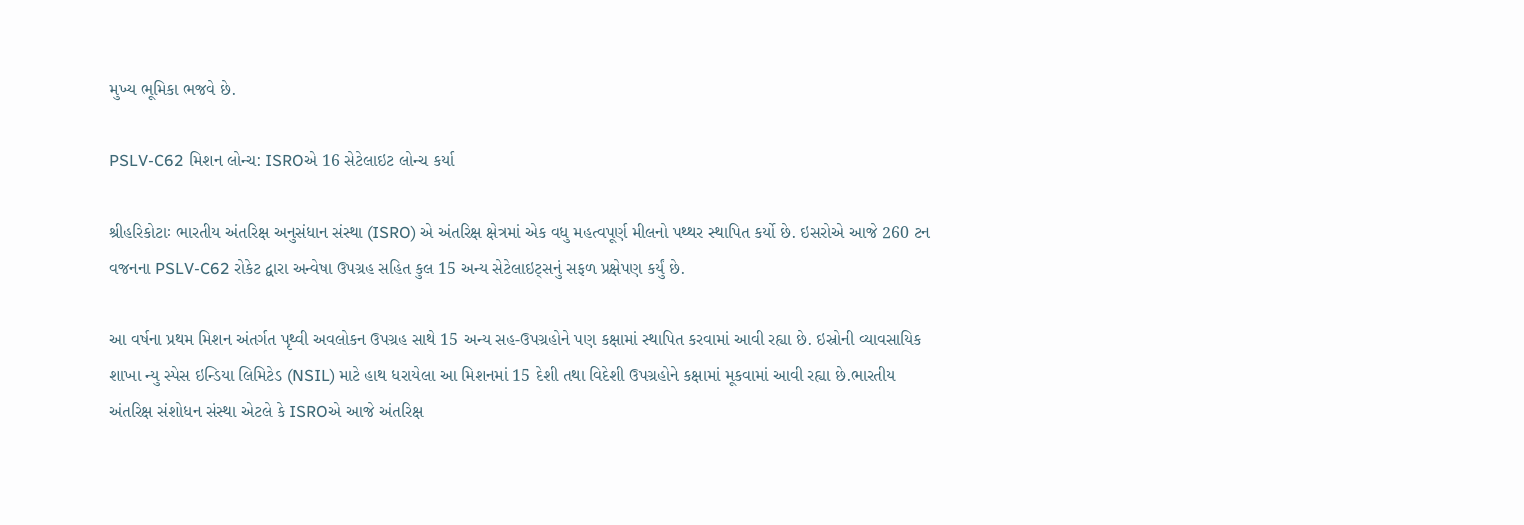મુખ્ય ભૂમિકા ભજવે છે.

PSLV-C62 મિશન લોન્ચ: ISROએ 16 સેટેલાઇટ લોન્ચ કર્યા

શ્રીહરિકોટાઃ ભારતીય અંતરિક્ષ અનુસંધાન સંસ્થા (ISRO) એ અંતરિક્ષ ક્ષેત્રમાં એક વધુ મહત્વપૂર્ણ મીલનો પથ્થર સ્થાપિત કર્યો છે. ઇસરોએ આજે 260 ટન વજનના PSLV-C62 રોકેટ દ્વારા અન્વેષા ઉપગ્રહ સહિત કુલ 15 અન્ય સેટેલાઇટ્સનું સફળ પ્રક્ષેપણ કર્યું છે.

આ વર્ષના પ્રથમ મિશન અંતર્ગત પૃથ્વી અવલોકન ઉપગ્રહ સાથે 15 અન્ય સહ-ઉપગ્રહોને પણ કક્ષામાં સ્થાપિત કરવામાં આવી રહ્યા છે. ઇસ્રોની વ્યાવસાયિક શાખા ન્યુ સ્પેસ ઇન્ડિયા લિમિટેડ (NSIL) માટે હાથ ધરાયેલા આ મિશનમાં 15 દેશી તથા વિદેશી ઉપગ્રહોને કક્ષામાં મૂકવામાં આવી રહ્યા છે.ભારતીય અંતરિક્ષ સંશોધન સંસ્થા એટલે કે ISROએ આજે અંતરિક્ષ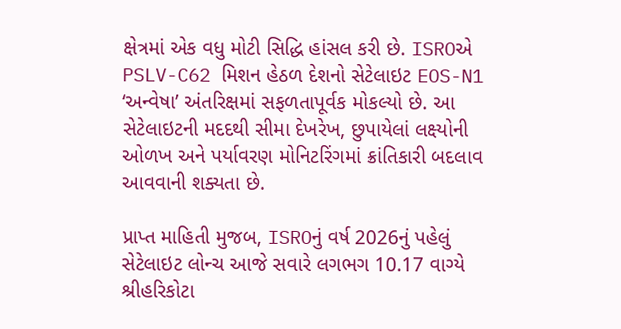ક્ષેત્રમાં એક વધુ મોટી સિદ્ધિ હાંસલ કરી છે. ISROએ PSLV-C62 મિશન હેઠળ દેશનો સેટેલાઇટ EOS-N1 ‘અન્વેષા’ અંતરિક્ષમાં સફળતાપૂર્વક મોકલ્યો છે. આ સેટેલાઇટની મદદથી સીમા દેખરેખ, છુપાયેલાં લક્ષ્યોની ઓળખ અને પર્યાવરણ મોનિટરિંગમાં ક્રાંતિકારી બદલાવ આવવાની શક્યતા છે.

પ્રાપ્ત માહિતી મુજબ, ISROનું વર્ષ 2026નું પહેલું સેટેલાઇટ લોન્ચ આજે સવારે લગભગ 10.17 વાગ્યે  શ્રીહરિકોટા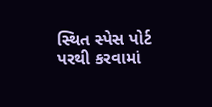સ્થિત સ્પેસ પોર્ટ પરથી કરવામાં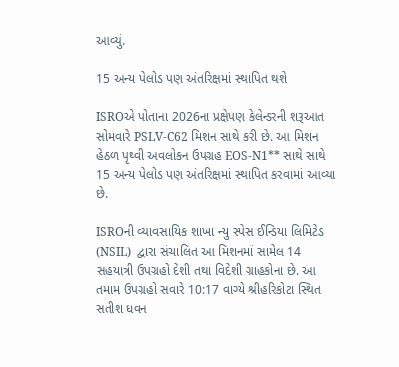આવ્યું.

15 અન્ય પેલોડ પણ અંતરિક્ષમાં સ્થાપિત થશે

ISROએ પોતાના 2026ના પ્રક્ષેપણ કેલેન્ડરની શરૂઆત સોમવારે PSLV-C62 મિશન સાથે કરી છે. આ મિશન હેઠળ પૃથ્વી અવલોકન ઉપગ્રહ EOS-N1** સાથે સાથે 15 અન્ય પેલોડ પણ અંતરિક્ષમાં સ્થાપિત કરવામાં આવ્યા છે.

ISROની વ્યાવસાયિક શાખા ન્યુ સ્પેસ ઈન્ડિયા લિમિટેડ (NSIL)  દ્વારા સંચાલિત આ મિશનમાં સામેલ 14 સહયાત્રી ઉપગ્રહો દેશી તથા વિદેશી ગ્રાહકોના છે. આ તમામ ઉપગ્રહો સવારે 10:17 વાગ્યે શ્રીહરિકોટા સ્થિત સતીશ ધવન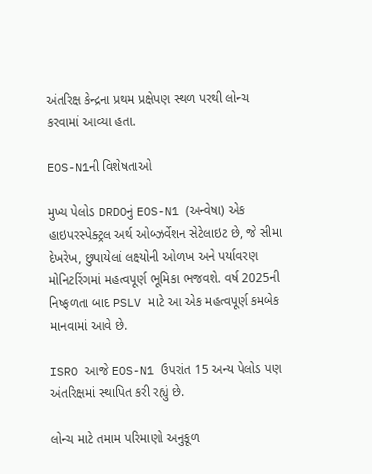અંતરિક્ષ કેન્દ્રના પ્રથમ પ્રક્ષેપણ સ્થળ પરથી લોન્ચ કરવામાં આવ્યા હતા.

EOS-N1ની વિશેષતાઓ

મુખ્ય પેલોડ DRDOનું EOS-N1 (અન્વેષા) એક હાઇપરસ્પેક્ટ્રલ અર્થ ઓબ્ઝર્વેશન સેટેલાઇટ છે, જે સીમા દેખરેખ, છુપાયેલાં લક્ષ્યોની ઓળખ અને પર્યાવરણ મોનિટરિંગમાં મહત્વપૂર્ણ ભૂમિકા ભજવશે. વર્ષ 2025ની નિષ્ફળતા બાદ PSLV માટે આ એક મહત્વપૂર્ણ કમબેક માનવામાં આવે છે.

ISRO આજે EOS-N1 ઉપરાંત 15 અન્ય પેલોડ પણ અંતરિક્ષમાં સ્થાપિત કરી રહ્યું છે.

લોન્ચ માટે તમામ પરિમાણો અનુકૂળ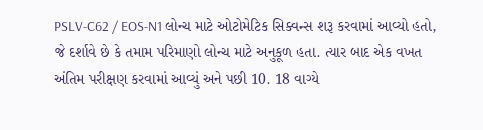PSLV-C62 / EOS-N1 લોન્ચ માટે ઓટોમેટિક સિક્વન્સ શરૂ કરવામાં આવ્યો હતો, જે દર્શાવે છે કે તમામ પરિમાણો લોન્ચ માટે અનુકૂળ હતા. ત્યાર બાદ એક વખત અંતિમ પરીક્ષણ કરવામાં આવ્યું અને પછી 10. 18 વાગ્યે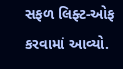સફળ લિફ્ટ-ઓફ કરવામાં આવ્યો.